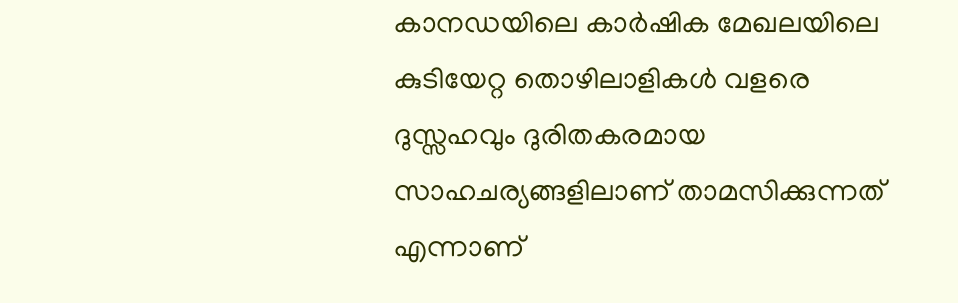കാനഡയിലെ കാർഷിക മേഖലയിലെ കുടിയേറ്റ തൊഴിലാളികൾ വളരെ ദുസ്സഹവും ദുരിതകരമായ സാഹചര്യങ്ങളിലാണ് താമസിക്കുന്നത് എന്നാണ്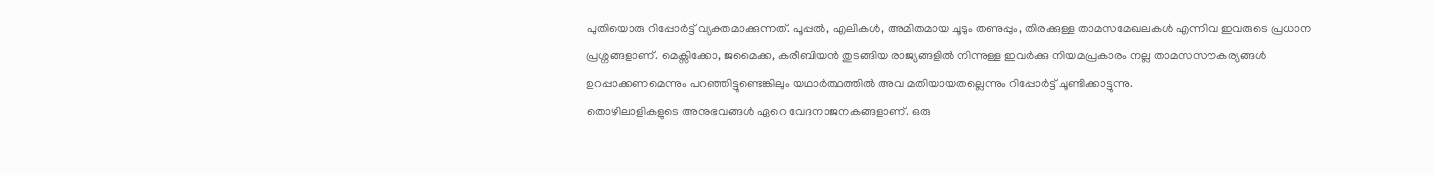പുതിയൊരു റിപ്പോർട്ട് വ്യക്തമാക്കുന്നത്. പൂപ്പൽ, എലികൾ, അമിതമായ ചൂടും തണുപ്പും, തിരക്കുള്ള താമസമേഖലകൾ എന്നിവ ഇവരുടെ പ്രധാന പ്രശ്നങ്ങളാണ്. മെക്സിക്കോ, ജമൈക്ക, കരീബിയൻ തുടങ്ങിയ രാജ്യങ്ങളിൽ നിന്നുള്ള ഇവർക്കു നിയമപ്രകാരം നല്ല താമസസൗകര്യങ്ങൾ ഉറപ്പാക്കണമെന്നും പറഞ്ഞിട്ടുണ്ടെങ്കിലും യഥാർത്ഥത്തിൽ അവ മതിയായതല്ലെന്നും റിപ്പോർട്ട് ചൂണ്ടിക്കാട്ടുന്നു.
തൊഴിലാളികളുടെ അനുഭവങ്ങൾ ഏറെ വേദനാജനകങ്ങളാണ്. ഒരു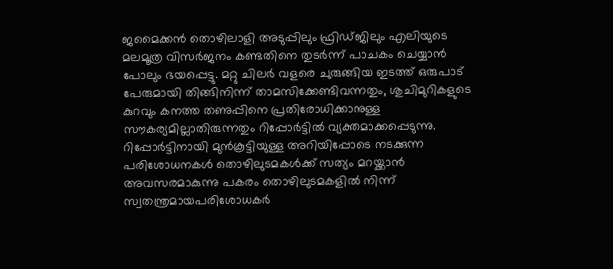ജമൈക്കൻ തൊഴിലാളി അടുപ്പിലും ഫ്രിഡ്ജിലും എലിയുടെ മലമൂത്ര വിസർജനം കണ്ടതിനെ തുടർന്ന് പാചകം ചെയ്യാൻ പോലും ഭയപ്പെട്ടു. മറ്റു ചിലർ വളരെ ചുരുങ്ങിയ ഇടത്ത് ഒരുപാട് പേരുമായി തിങ്ങിനിന്ന് താമസിക്കേണ്ടിവന്നതും, ശുചിമുറികളുടെ കുറവും കനത്ത തണുപ്പിനെ പ്രതിരോധിക്കാനുള്ള സൗകര്യമില്ലാതിരുന്നതും റിപ്പോർട്ടിൽ വ്യക്തമാക്കപ്പെടുന്നു.
റിപ്പോർട്ടിനായി മുൻകൂട്ടിയുള്ള അറിയിപ്പോടെ നടക്കുന്ന പരിശോധനകൾ തൊഴിലുടമകൾക്ക് സത്യം മറയ്ക്കാൻ അവസരമാകുന്നു പകരം തൊഴിലുടമകളിൽ നിന്ന് സ്വതന്ത്രമായപരിശോധകർ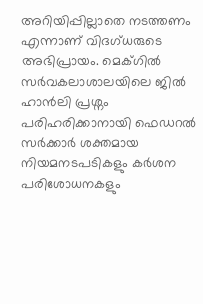അറിയിപ്പില്ലാതെ നടത്തണം എന്നാണ് വിദഗ്ധരുടെ അഭിപ്രായം. മെക്ഗിൽ സർവകലാശാലയിലെ ജിൽ ഹാൻലി പ്രശ്നം പരിഹരിക്കാനായി ഫെഡറൽ സർക്കാർ ശക്തമായ നിയമനടപടികളും കർശന പരിശോധനകളും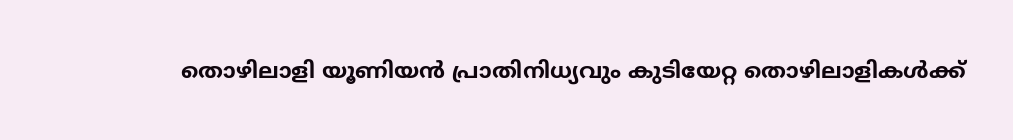തൊഴിലാളി യൂണിയൻ പ്രാതിനിധ്യവും കുടിയേറ്റ തൊഴിലാളികൾക്ക്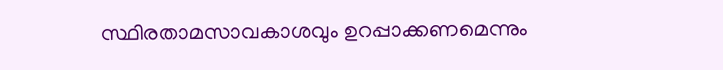സ്ഥിരതാമസാവകാശവും ഉറപ്പാക്കണമെന്നും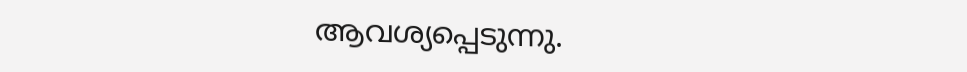ആവശ്യപ്പെടുന്നു.